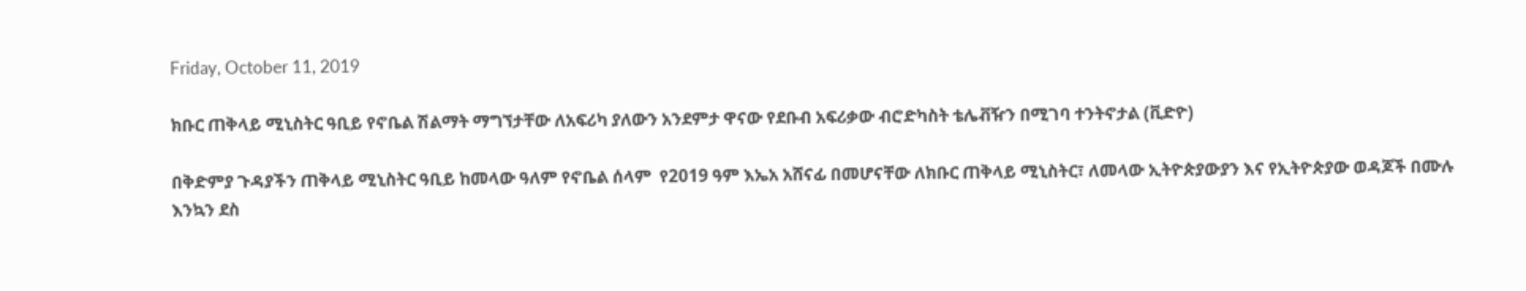Friday, October 11, 2019

ክቡር ጠቅላይ ሚኒስትር ዓቢይ የኖቤል ሽልማት ማግኘታቸው ለአፍሪካ ያለውን አንደምታ ዋናው የደቡብ አፍሪቃው ብሮድካስት ቴሌቭዥን በሚገባ ተንትኖታል (ቪድዮ)

በቅድምያ ጉዳያችን ጠቅላይ ሚኒስትር ዓቢይ ከመላው ዓለም የኖቤል ሰላም  የ2019 ዓም እኤአ አሸናፊ በመሆናቸው ለክቡር ጠቅላይ ሚኒስትር፣ ለመላው ኢትዮጵያውያን እና የኢትዮጵያው ወዳጆች በሙሉ እንኳን ደስ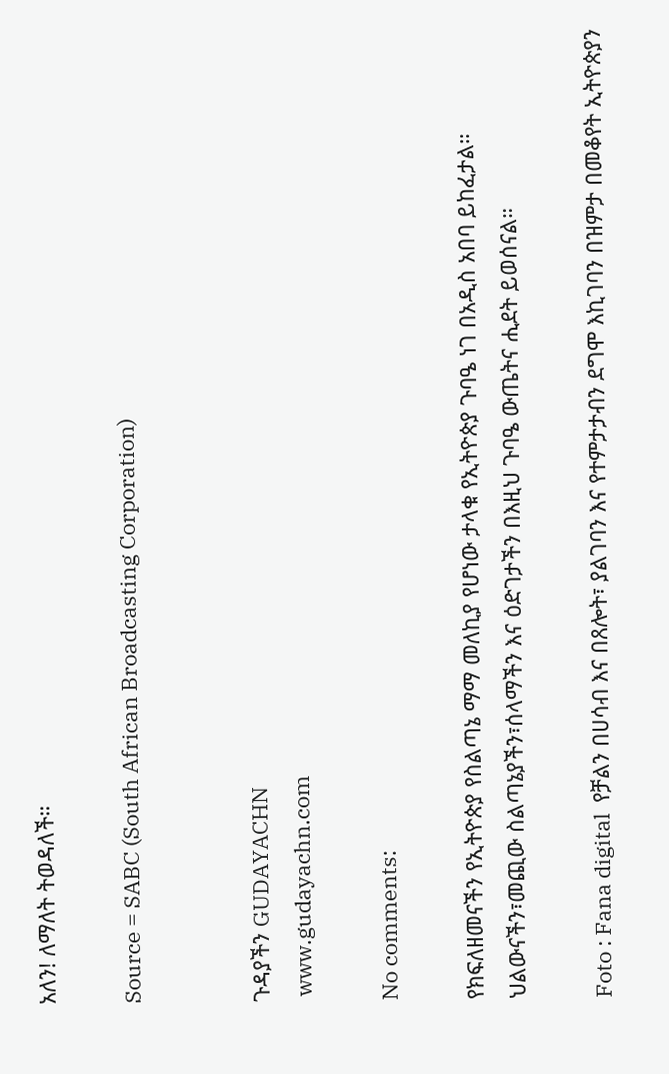አለን! ለማለት ትወዳለች።

Source = SABC (South African Broadcasting Corporation)


ጉዳያችን GUDAYACHN
 www.gudayachn.com

No comments:

የክፍለዘመናችን የኢትዮጵያ የስልጣኔ ማማ መለኪያ የሆነው ታላቁ የኢትዮጵያ ጉባዔ ነገ በአዲስ አበባ ይከፈታል። ህልውናችን፣መጪው ስልጣኔያችን፣ሰላማችን እና ዕድገታችን በእዚህ ጉባዔ ውጤትና ሒደት ይወሰናል።

Foto : Fana digital  የቻልን በሀሳብ እና በጸሎት፣ ያልገባን እና የተምታታብን ደግሞ እኪገባን በዝምታ በመቆየት ኢትዮጵያን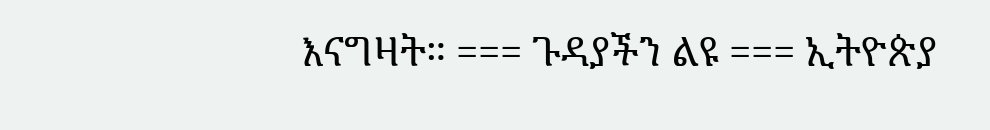እናግዛት። === ጉዳያችን ልዩ === ኢትዮጵያ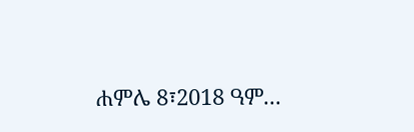ሐምሌ 8፣2018 ዓም...